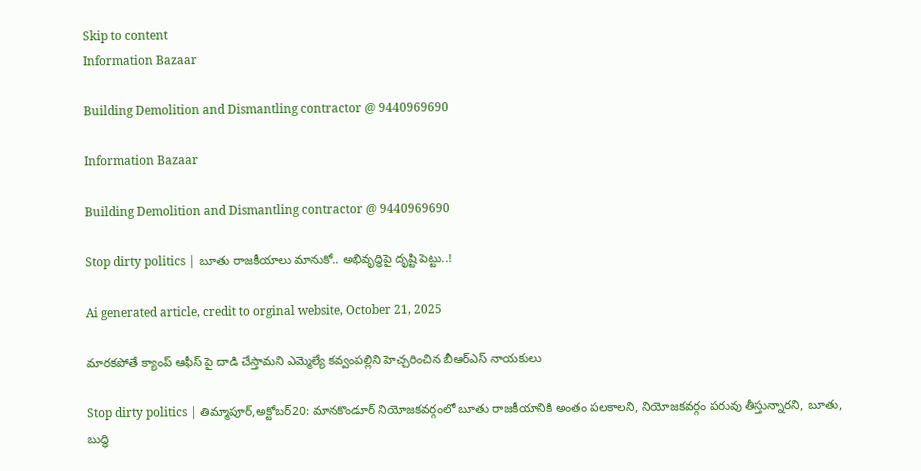Skip to content
Information Bazaar

Building Demolition and Dismantling contractor @ 9440969690

Information Bazaar

Building Demolition and Dismantling contractor @ 9440969690

Stop dirty politics | బూతు రాజకీయాలు మానుకో.. అభివృద్ధిపై దృష్టి పెట్టు..!

Ai generated article, credit to orginal website, October 21, 2025

మారకపోతే క్యాంప్ ఆఫీస్ పై దాడి చేస్తామని ఎమ్మెల్యే కవ్వంపల్లిని హెచ్చరించిన బీఆర్ఎస్ నాయకులు

Stop dirty politics | తిమ్మాపూర్,అక్టోబర్20: మానకొండూర్ నియోజకవర్గంలో బూతు రాజకీయానికి అంతం పలకాలని, నియోజకవర్గం పరువు తీస్తున్నారని, బూతు, బుద్ధి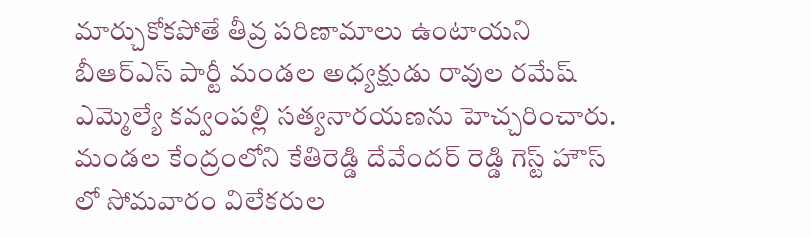మార్చుకోకపోతే తీవ్ర పరిణామాలు ఉంటాయని బీఆర్ఎస్ పార్టీ మండల అధ్యక్షుడు రావుల రమేష్ ఎమ్మెల్యే కవ్వంపల్లి సత్యనారయణను హెచ్చరించారు. మండల కేంద్రంలోని కేతిరెడ్డి దేవేందర్ రెడ్డి గెస్ట్ హౌస్ లో సోమవారం విలేకరుల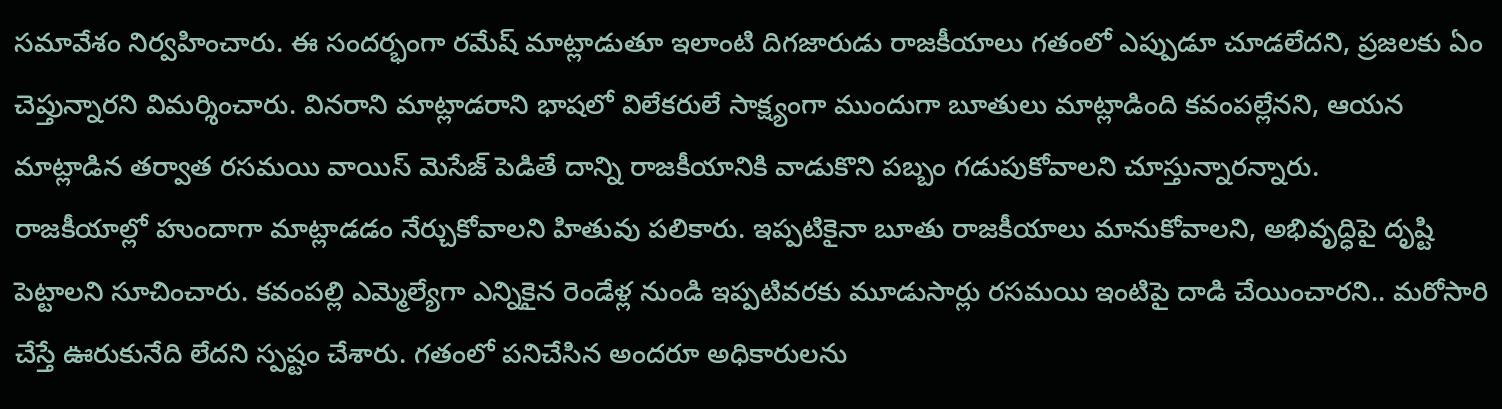సమావేశం నిర్వహించారు. ఈ సందర్భంగా రమేష్ మాట్లాడుతూ ఇలాంటి దిగజారుడు రాజకీయాలు గతంలో ఎప్పుడూ చూడలేదని, ప్రజలకు ఏం చెప్తున్నారని విమర్శించారు. వినరాని మాట్లాడరాని భాషలో విలేకరులే సాక్ష్యంగా ముందుగా బూతులు మాట్లాడింది కవంపల్లేనని, ఆయన మాట్లాడిన తర్వాత రసమయి వాయిస్ మెసేజ్ పెడితే దాన్ని రాజకీయానికి వాడుకొని పబ్బం గడుపుకోవాలని చూస్తున్నారన్నారు.
రాజకీయాల్లో హుందాగా మాట్లాడడం నేర్చుకోవాలని హితువు పలికారు. ఇప్పటికైనా బూతు రాజకీయాలు మానుకోవాలని, అభివృద్ధిపై దృష్టి పెట్టాలని సూచించారు. కవంపల్లి ఎమ్మెల్యేగా ఎన్నికైన రెండేళ్ల నుండి ఇప్పటివరకు మూడుసార్లు రసమయి ఇంటిపై దాడి చేయించారని.. మరోసారి చేస్తే ఊరుకునేది లేదని స్పష్టం చేశారు. గతంలో పనిచేసిన అందరూ అధికారులను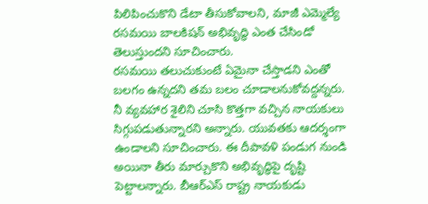పిలిపించుకొని డేటా తీసుకోవాలని, మాజీ ఎమ్మెల్యే రసమయి బాలకిషన్ అభివృద్ధి ఎంత చేసిండో తెలుస్తుందని సూచించారు.
రసమయి తలుచుకుంటే ఏమైనా చేస్తాడని ఎంతో బలగం ఉన్నదని తమ బలం చూడాలనుకోవద్దన్నరు. నీ వ్యవహార శైలిని చూసి కొత్తగా వచ్చిన నాయకులు సిగ్గుపడుతున్నారని అన్నారు. యువతకు ఆదర్శంగా ఉండాలని సూచించారు. ఈ దీపావళి పండుగ నుండి అయినా తీరు మార్చుకొని అభివృద్ధిపై దృష్టి పెట్టాలన్నారు. బీఆర్ఎస్ రాష్ట్ర నాయకుడు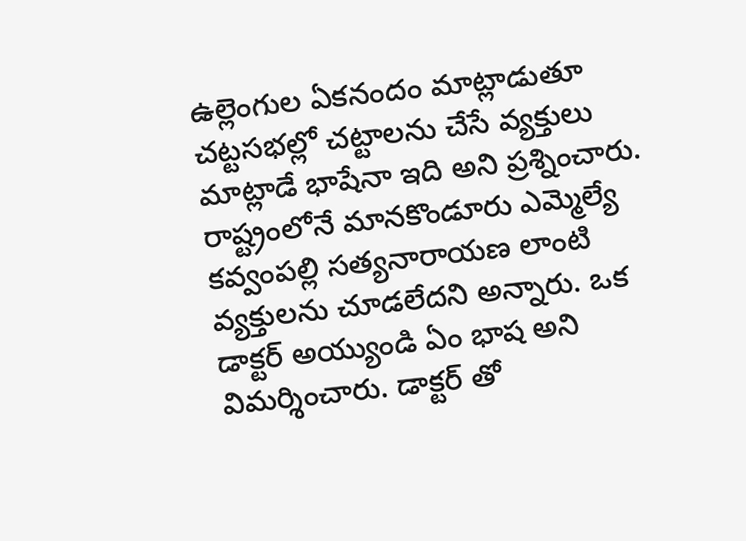ఉల్లెంగుల ఏకనందం మాట్లాడుతూ చట్టసభల్లో చట్టాలను చేసే వ్యక్తులు మాట్లాడే భాషేనా ఇది అని ప్రశ్నించారు. రాష్ట్రంలోనే మానకొండూరు ఎమ్మెల్యే కవ్వంపల్లి సత్యనారాయణ లాంటి వ్యక్తులను చూడలేదని అన్నారు. ఒక డాక్టర్ అయ్యుండి ఏం భాష అని విమర్శించారు. డాక్టర్ తో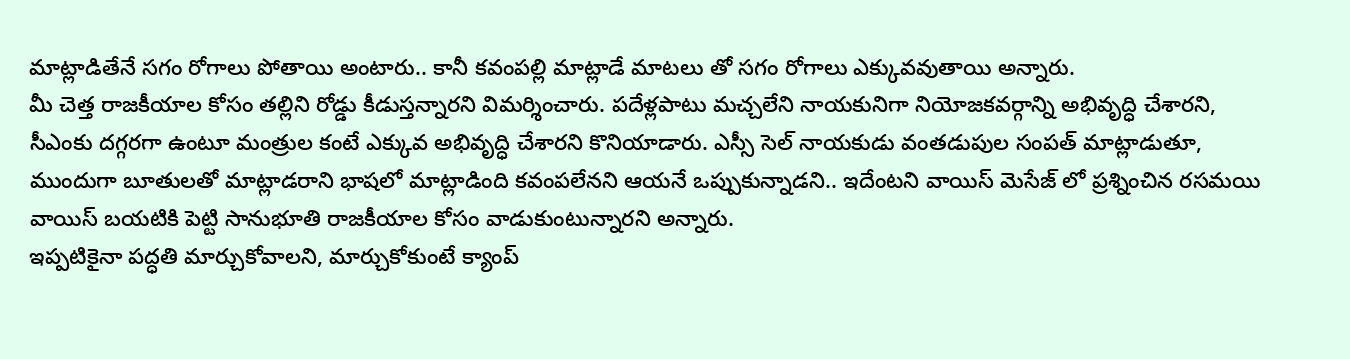మాట్లాడితేనే సగం రోగాలు పోతాయి అంటారు.. కానీ కవంపల్లి మాట్లాడే మాటలు తో సగం రోగాలు ఎక్కువవుతాయి అన్నారు.
మీ చెత్త రాజకీయాల కోసం తల్లిని రోడ్డు కీడుస్తన్నారని విమర్శించారు. పదేళ్లపాటు మచ్చలేని నాయకునిగా నియోజకవర్గాన్ని అభివృద్ధి చేశారని, సీఎంకు దగ్గరగా ఉంటూ మంత్రుల కంటే ఎక్కువ అభివృద్ధి చేశారని కొనియాడారు. ఎస్సీ సెల్ నాయకుడు వంతడుపుల సంపత్ మాట్లాడుతూ, ముందుగా బూతులతో మాట్లాడరాని భాషలో మాట్లాడింది కవంపలేనని ఆయనే ఒప్పుకున్నాడని.. ఇదేంటని వాయిస్ మెసేజ్ లో ప్రశ్నించిన రసమయి వాయిస్ బయటికి పెట్టి సానుభూతి రాజకీయాల కోసం వాడుకుంటున్నారని అన్నారు.
ఇప్పటికైనా పద్ధతి మార్చుకోవాలని, మార్చుకోకుంటే క్యాంప్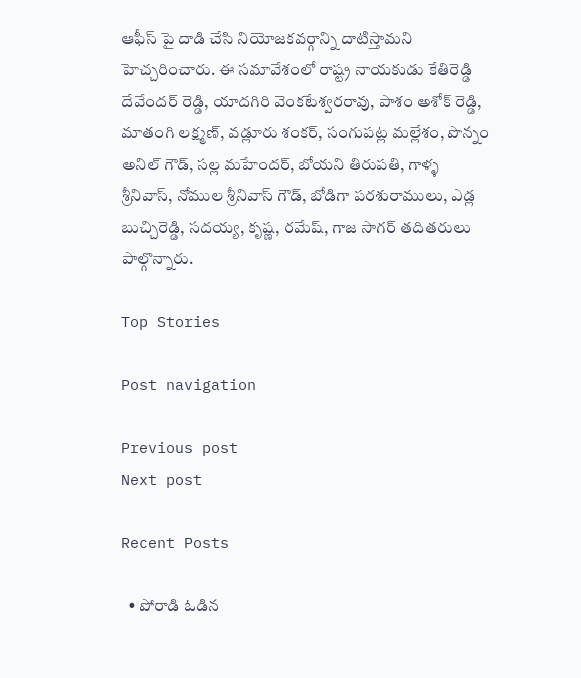ఆఫీస్ పై దాడి చేసి నియోజకవర్గాన్ని దాటిస్తామని హెచ్చరించారు. ఈ సమావేశంలో రాష్ట్ర నాయకుడు కేతిరెడ్డి దేవేందర్ రెడ్డి, యాదగిరి వెంకటేశ్వరరావు, పాశం అశోక్ రెడ్డి, మాతంగి లక్ష్మణ్, వడ్లూరు శంకర్, సంగుపట్ల మల్లేశం, పొన్నం అనిల్ గౌడ్, సల్ల మహేందర్, బోయని తిరుపతి, గాళ్ళ శ్రీనివాస్, నోముల శ్రీనివాస్ గౌడ్, బోడిగా పరశురాములు, ఎడ్ల బుచ్చిరెడ్డి, సదయ్య, కృష్ణ, రమేష్, గాజ సాగర్ తదితరులు పాల్గొన్నారు.

Top Stories

Post navigation

Previous post
Next post

Recent Posts

  • పోరాడి ఓడిన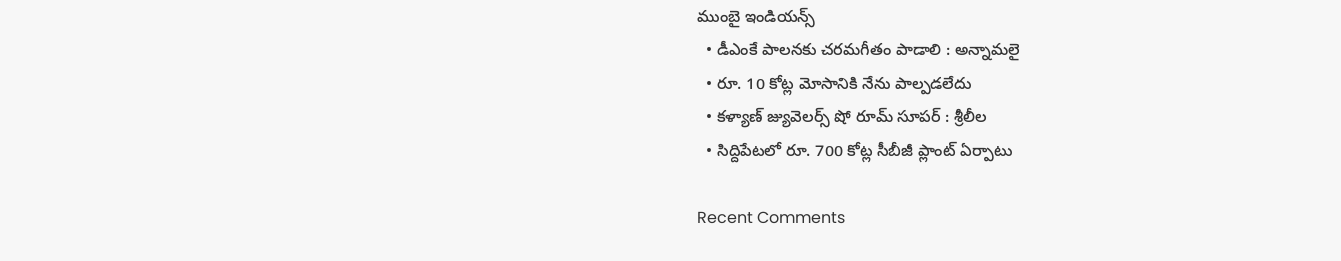ముంబై ఇండియ‌న్స్
  • డీఎంకే పాల‌న‌కు చ‌ర‌మ‌గీతం పాడాలి : అన్నామ‌లై
  • రూ. 10 కోట్ల మోసానికి నేను పాల్ప‌డ‌లేదు
  • క‌ళ్యాణ్ జ్యువెల‌ర్స్ షో రూమ్ సూప‌ర్ : శ్రీ‌లీల‌
  • సిద్దిపేట‌లో రూ. 700 కోట్ల సీబీజీ ప్లాంట్ ఏర్పాటు

Recent Comments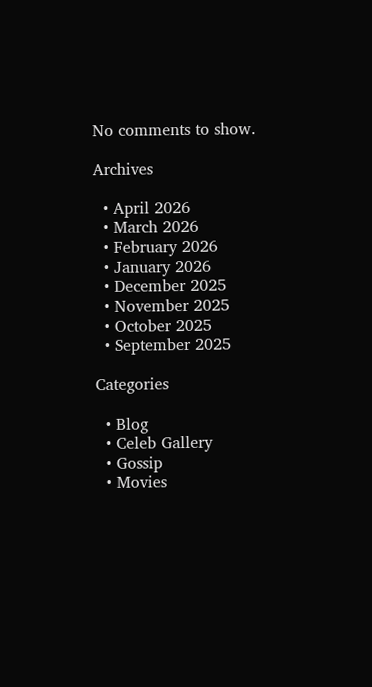No comments to show.

Archives

  • April 2026
  • March 2026
  • February 2026
  • January 2026
  • December 2025
  • November 2025
  • October 2025
  • September 2025

Categories

  • Blog
  • Celeb Gallery
  • Gossip
  • Movies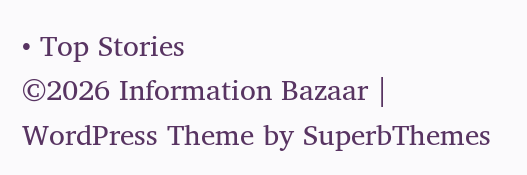• Top Stories
©2026 Information Bazaar | WordPress Theme by SuperbThemes